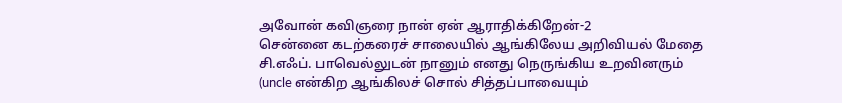அவோன் கவிஞரை நான் ஏன் ஆராதிக்கிறேன்-2
சென்னை கடற்கரைச் சாலையில் ஆங்கிலேய அறிவியல் மேதை சி.எஃப். பாவெல்லுடன் நானும் எனது நெருங்கிய உறவினரும் (uncle என்கிற ஆங்கிலச் சொல் சித்தப்பாவையும்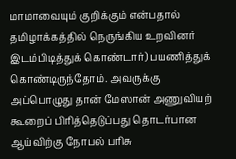மாமாவையும் குறிக்கும் என்பதால் தமிழாக்கத்தில் நெருங்கிய உறவினர் இடம்பிடித்துக் கொண்டார்) பயணித்துக் கொண்டிருந்தோம். அவருக்கு அப்பொழுது தான் மேஸான் அணுவியற் கூறைப் பிரித்தெடுப்பது தொடர்பான ஆய்விற்கு நோபல் பரிசு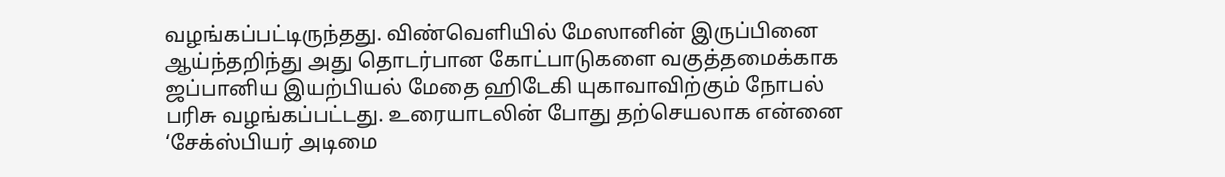வழங்கப்பட்டிருந்தது. விண்வெளியில் மேஸானின் இருப்பினை ஆய்ந்தறிந்து அது தொடர்பான கோட்பாடுகளை வகுத்தமைக்காக ஜப்பானிய இயற்பியல் மேதை ஹிடேகி யுகாவாவிற்கும் நோபல் பரிசு வழங்கப்பட்டது. உரையாடலின் போது தற்செயலாக என்னை ‘சேக்ஸ்பியர் அடிமை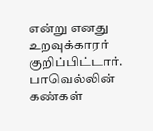என்று எனது உறவுக்காரர் குறிப்பிட்டார். பாவெல்லின் கண்கள்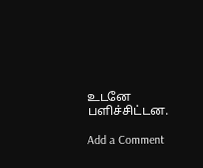உடனே பளிச்சிட்டன.

Add a Comment